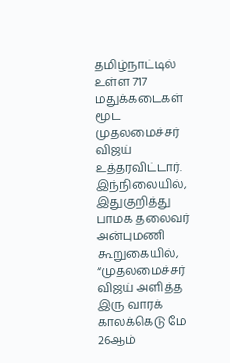தமிழ்நாட்டில் உள்ள 717 மதுக்கடைகள் மூட முதலமைச்சர் விஜய் உத்தரவிட்டார். இந்நிலையில், இதுகுறித்து பாமக தலைவர் அன்புமணி கூறுகையில், “முதலமைச்சர் விஜய் அளித்த இரு வாரக் காலக்கெடு மே 26ஆம்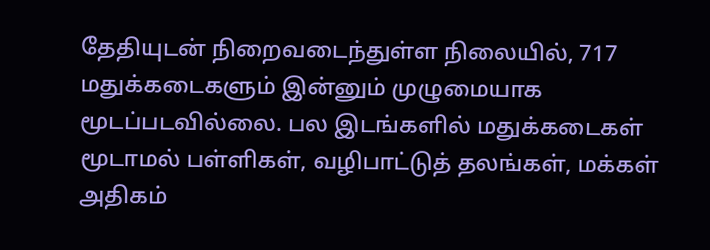தேதியுடன் நிறைவடைந்துள்ள நிலையில், 717 மதுக்கடைகளும் இன்னும் முழுமையாக மூடப்படவில்லை. பல இடங்களில் மதுக்கடைகள் மூடாமல் பள்ளிகள், வழிபாட்டுத் தலங்கள், மக்கள் அதிகம்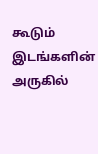கூடும் இடங்களின் அருகில்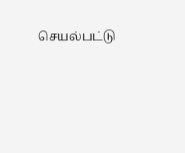செயல்பட்டு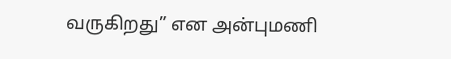வருகிறது” என அன்புமணி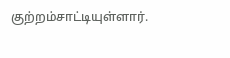குற்றம்சாட்டியுள்ளார்.